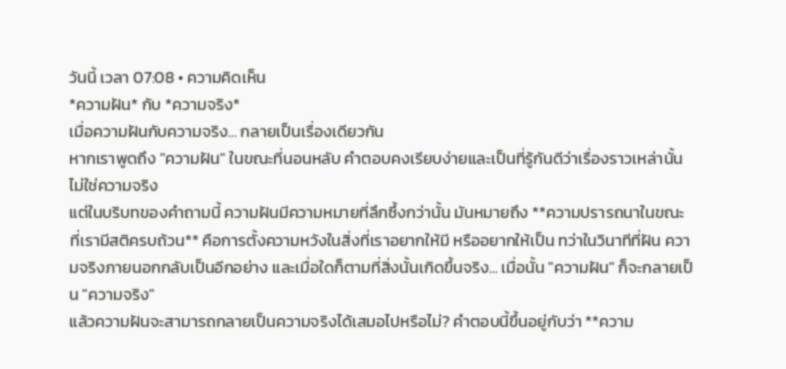วันนี้ เวลา 07:08 • ความคิดเห็น
*ความฝัน* กับ *ความจริง*
เมื่อความฝันกับความจริง... กลายเป็นเรื่องเดียวกัน
หากเราพูดถึง "ความฝัน" ในขณะที่นอนหลับ คำตอบคงเรียบง่ายและเป็นที่รู้กันดีว่าเรื่องราวเหล่านั้นไม่ใช่ความจริง
แต่ในบริบทของคำถามนี้ ความฝันมีความหมายที่ลึกซึ้งกว่านั้น มันหมายถึง **ความปรารถนาในขณะที่เรามีสติครบถ้วน** คือการตั้งความหวังในสิ่งที่เราอยากให้มี หรืออยากให้เป็น ทว่าในวินาทีที่ฝัน ความจริงภายนอกกลับเป็นอีกอย่าง และเมื่อใดก็ตามที่สิ่งนั้นเกิดขึ้นจริง... เมื่อนั้น "ความฝัน" ก็จะกลายเป็น "ความจริง"
แล้วความฝันจะสามารถกลายเป็นความจริงได้เสมอไปหรือไม่? คำตอบนี้ขึ้นอยู่กับว่า **ความ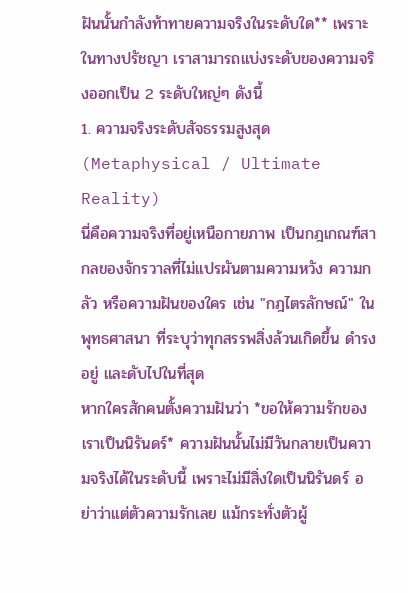ฝันนั้นกำลังท้าทายความจริงในระดับใด** เพราะในทางปรัชญา เราสามารถแบ่งระดับของความจริงออกเป็น 2 ระดับใหญ่ๆ ดังนี้
1. ความจริงระดับสัจธรรมสูงสุด (Metaphysical / Ultimate Reality)
นี่คือความจริงที่อยู่เหนือกายภาพ เป็นกฎเกณฑ์สากลของจักรวาลที่ไม่แปรผันตามความหวัง ความกลัว หรือความฝันของใคร เช่น "กฎไตรลักษณ์" ในพุทธศาสนา ที่ระบุว่าทุกสรรพสิ่งล้วนเกิดขึ้น ดำรงอยู่ และดับไปในที่สุด
หากใครสักคนตั้งความฝันว่า *ขอให้ความรักของเราเป็นนิรันดร์* ความฝันนั้นไม่มีวันกลายเป็นความจริงได้ในระดับนี้ เพราะไม่มีสิ่งใดเป็นนิรันดร์ อย่าว่าแต่ตัวความรักเลย แม้กระทั่งตัวผู้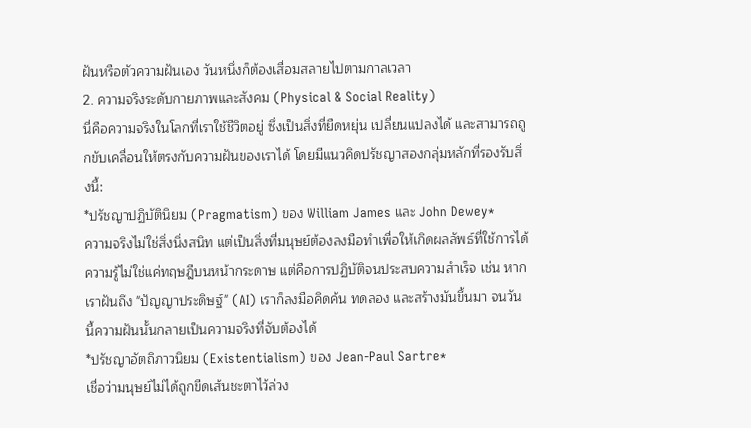ฝันหรือตัวความฝันเอง วันหนึ่งก็ต้องเสื่อมสลายไปตามกาลเวลา
2. ความจริงระดับกายภาพและสังคม (Physical & Social Reality)
นี่คือความจริงในโลกที่เราใช้ชีวิตอยู่ ซึ่งเป็นสิ่งที่ยืดหยุ่น เปลี่ยนแปลงได้ และสามารถถูกขับเคลื่อนให้ตรงกับความฝันของเราได้ โดยมีแนวคิดปรัชญาสองกลุ่มหลักที่รองรับสิ่งนี้:
*ปรัชญาปฏิบัตินิยม (Pragmatism) ของ William James และ John Dewey*
ความจริงไม่ใช่สิ่งนิ่งสนิท แต่เป็นสิ่งที่มนุษย์ต้องลงมือทำเพื่อให้เกิดผลลัพธ์ที่ใช้การได้ ความรู้ไม่ใช่แค่ทฤษฎีบนหน้ากระดาษ แต่คือการปฏิบัติจนประสบความสำเร็จ เช่น หากเราฝันถึง "ปัญญาประดิษฐ์" (AI) เราก็ลงมือคิดค้น ทดลอง และสร้างมันขึ้นมา จนวันนี้ความฝันนั้นกลายเป็นความจริงที่จับต้องได้
*ปรัชญาอัตถิภาวนิยม (Existentialism) ของ Jean-Paul Sartre*
เชื่อว่ามนุษย์ไม่ได้ถูกขีดเส้นชะตาไว้ล่วง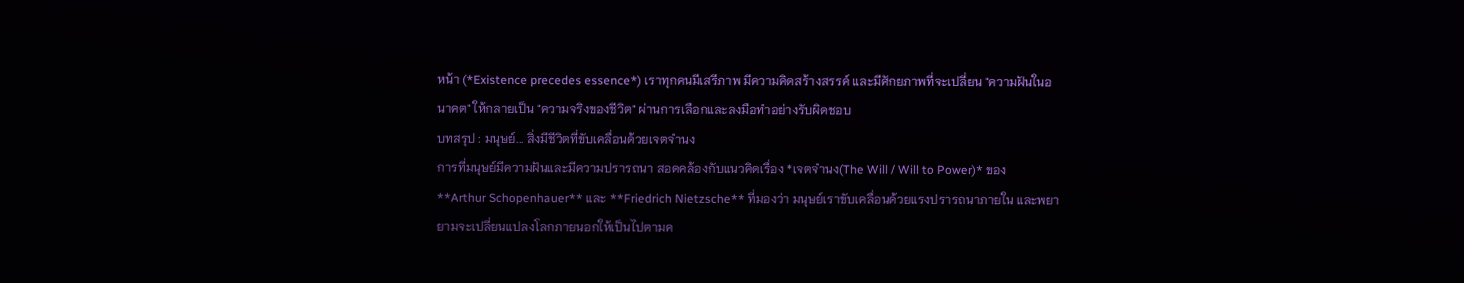หน้า (*Existence precedes essence*) เราทุกคนมีเสรีภาพ มีความคิดสร้างสรรค์ และมีศักยภาพที่จะเปลี่ยน "ความฝันในอนาคต" ให้กลายเป็น "ความจริงของชีวิต" ผ่านการเลือกและลงมือทำอย่างรับผิดชอบ
บทสรุป : มนุษย์... สิ่งมีชีวิตที่ขับเคลื่อนด้วยเจตจำนง
การที่มนุษย์มีความฝันและมีความปรารถนา สอดคล้องกับแนวคิดเรื่อง *เจตจำนง(The Will / Will to Power)* ของ **Arthur Schopenhauer** และ **Friedrich Nietzsche** ที่มองว่า มนุษย์เราขับเคลื่อนด้วยแรงปรารถนาภายใน และพยายามจะเปลี่ยนแปลงโลกภายนอกให้เป็นไปตามค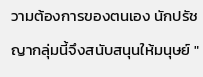วามต้องการของตนเอง นักปรัชญากลุ่มนี้จึงสนับสนุนให้มนุษย์ "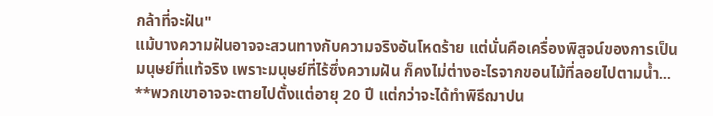กล้าที่จะฝัน"
แม้บางความฝันอาจจะสวนทางกับความจริงอันโหดร้าย แต่นั่นคือเครื่องพิสูจน์ของการเป็นมนุษย์ที่แท้จริง เพราะมนุษย์ที่ไร้ซึ่งความฝัน ก็คงไม่ต่างอะไรจากขอนไม้ที่ลอยไปตามน้ำ... **พวกเขาอาจจะตายไปตั้งแต่อายุ 20 ปี แต่กว่าจะได้ทำพิธีฌาปน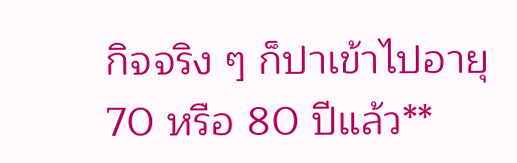กิจจริง ๆ ก็ปาเข้าไปอายุ 70 หรือ 80 ปีแล้ว**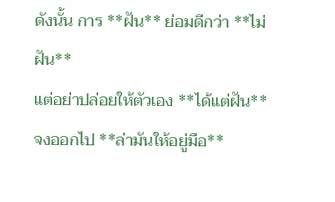ดังนั้น การ **ฝัน** ย่อมดีกว่า **ไม่ฝัน**
แต่อย่าปล่อยให้ตัวเอง **ได้แต่ฝัน** จงออกไป **ล่ามันให้อยู่มือ**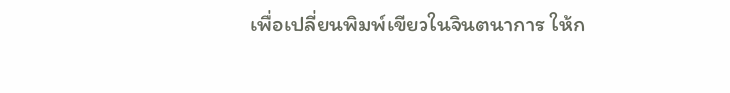เพื่อเปลี่ยนพิมพ์เขียวในจินตนาการ ให้ก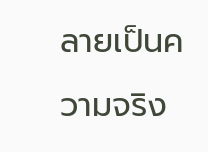ลายเป็นความจริง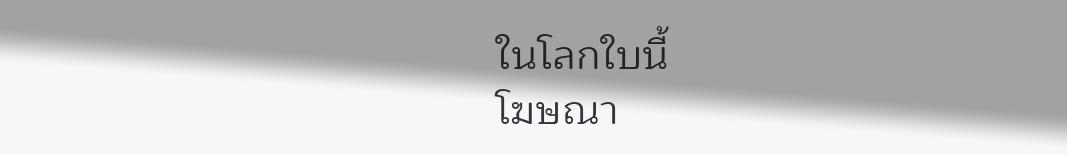ในโลกใบนี้
โฆษณา